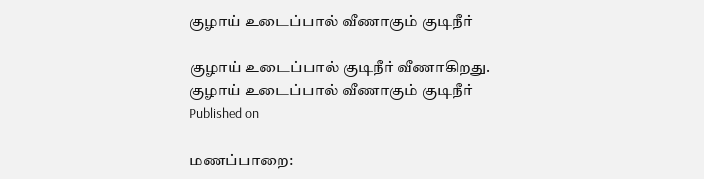குழாய் உடைப்பால் வீணாகும் குடிநீர்

குழாய் உடைப்பால் குடிநீர் வீணாகிறது.
குழாய் உடைப்பால் வீணாகும் குடிநீர்
Published on

மணப்பாறை: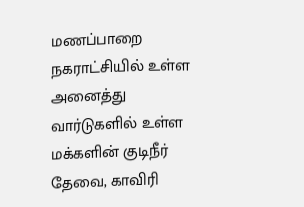மணப்பாறை நகராட்சியில் உள்ள அனைத்து வார்டுகளில் உள்ள மக்களின் குடிநீர் தேவை, காவிரி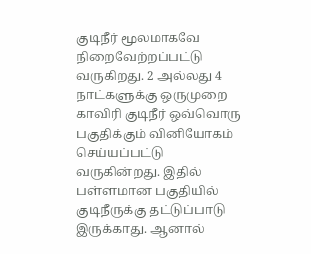குடிநீர் மூலமாகவே நிறைவேற்றப்பட்டு வருகிறது. 2 அல்லது 4 நாட்களுக்கு ஒருமுறை காவிரி குடிநீர் ஒவ்வொரு பகுதிக்கும் வினியோகம் செய்யப்பட்டு வருகின்றது. இதில் பள்ளமான பகுதியில் குடிநீருக்கு தட்டுப்பாடு இருக்காது. ஆனால்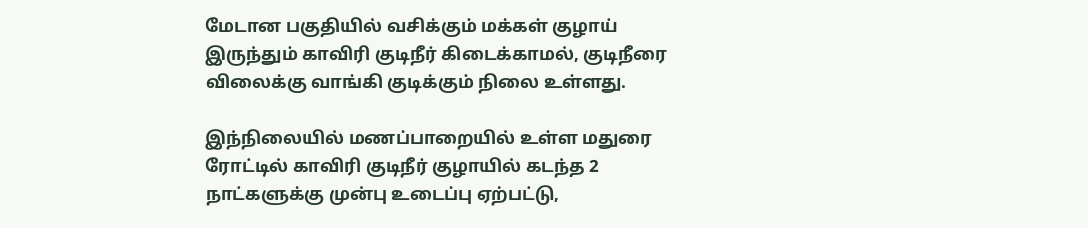மேடான பகுதியில் வசிக்கும் மக்கள் குழாய் இருந்தும் காவிரி குடிநீர் கிடைக்காமல், குடிநீரை விலைக்கு வாங்கி குடிக்கும் நிலை உள்ளது.

இந்நிலையில் மணப்பாறையில் உள்ள மதுரை ரோட்டில் காவிரி குடிநீர் குழாயில் கடந்த 2 நாட்களுக்கு முன்பு உடைப்பு ஏற்பட்டு,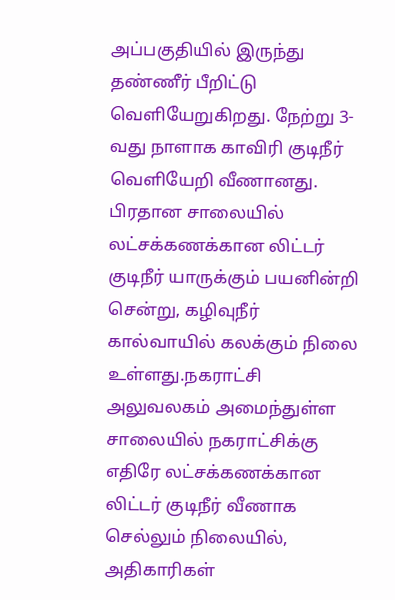அப்பகுதியில் இருந்து தண்ணீர் பீறிட்டு வெளியேறுகிறது. நேற்று 3-வது நாளாக காவிரி குடிநீர் வெளியேறி வீணானது. பிரதான சாலையில் லட்சக்கணக்கான லிட்டர் குடிநீர் யாருக்கும் பயனின்றி சென்று, கழிவுநீர் கால்வாயில் கலக்கும் நிலை உள்ளது.நகராட்சி அலுவலகம் அமைந்துள்ள சாலையில் நகராட்சிக்கு எதிரே லட்சக்கணக்கான லிட்டர் குடிநீர் வீணாக செல்லும் நிலையில், அதிகாரிகள்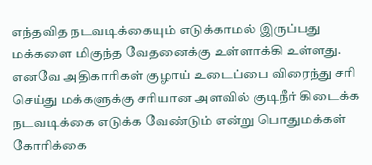எந்தவித நடவடிக்கையும் எடுக்காமல் இருப்பது மக்களை மிகுந்த வேதனைக்கு உள்ளாக்கி உள்ளது. எனவே அதிகாரிகள் குழாய் உடைப்பை விரைந்து சரி செய்து மக்களுக்கு சரியான அளவில் குடிநீர் கிடைக்க நடவடிக்கை எடுக்க வேண்டும் என்று பொதுமக்கள் கோரிக்கை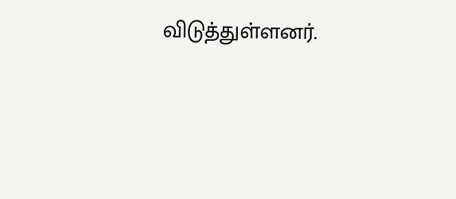விடுத்துள்ளனர்.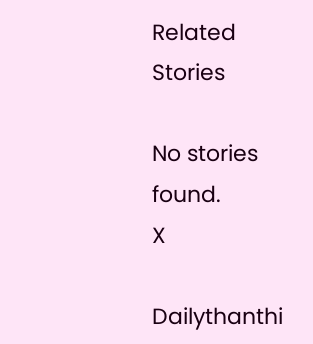Related Stories

No stories found.
X

Dailythanthi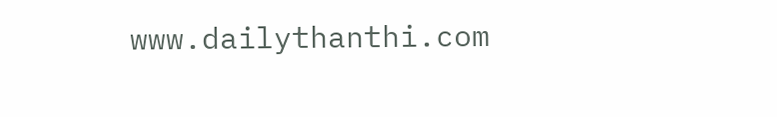www.dailythanthi.com